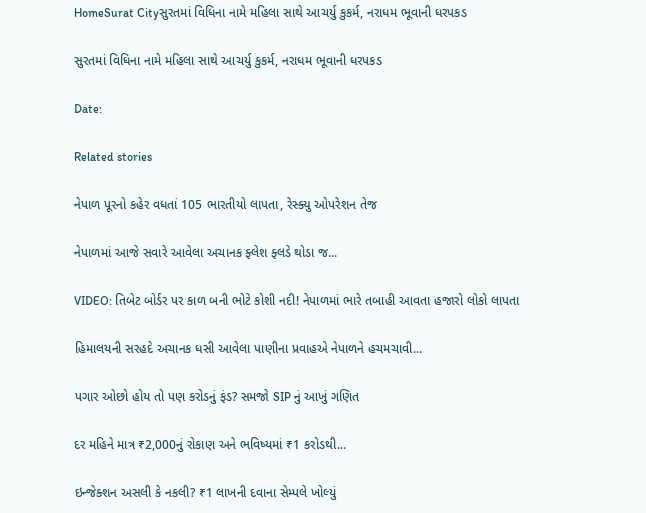HomeSurat Cityસુરતમાં વિધિના નામે મહિલા સાથે આચર્યુ કુકર્મ, નરાધમ ભૂવાની ધરપકડ

સુરતમાં વિધિના નામે મહિલા સાથે આચર્યુ કુકર્મ, નરાધમ ભૂવાની ધરપકડ

Date:

Related stories

નેપાળ પૂરનો કહેર વધતાં 105 ભારતીયો લાપતા, રેસ્ક્યુ ઓપરેશન તેજ

નેપાળમાં આજે સવારે આવેલા અચાનક ફ્લેશ ફ્લડે થોડા જ...

VIDEO: તિબેટ બોર્ડર પર કાળ બની ભોટે કોશી નદી! નેપાળમાં ભારે તબાહી આવતા હજારો લોકો લાપતા

હિમાલયની સરહદે અચાનક ધસી આવેલા પાણીના પ્રવાહએ નેપાળને હચમચાવી...

પગાર ઓછો હોય તો પણ કરોડનું ફંડ? સમજો SIP નું આખું ગણિત

દર મહિને માત્ર ₹2,000નું રોકાણ અને ભવિષ્યમાં ₹1 કરોડથી...

ઇન્જેક્શન અસલી કે નકલી? ₹1 લાખની દવાના સેમ્પલે ખોલ્યું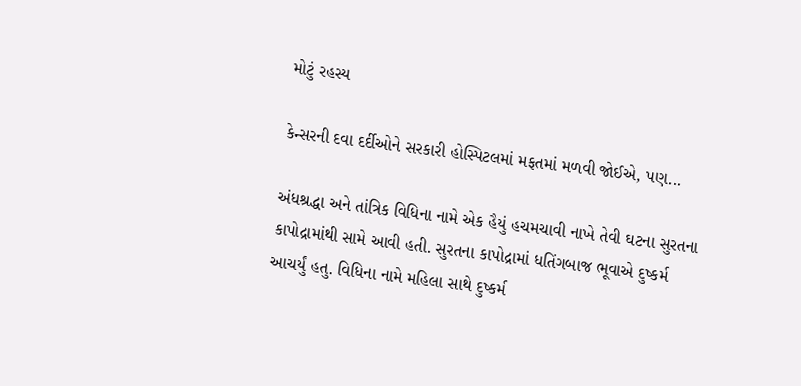મોટું રહસ્ય

કેન્સરની દવા દર્દીઓને સરકારી હોસ્પિટલમાં મફતમાં મળવી જોઈએ, પણ...

અંધશ્રદ્ધા અને તાંત્રિક વિધિના નામે એક હૈયું હચમચાવી નાખે તેવી ઘટના સુરતના કાપોદ્રામાંથી સામે આવી હતી. સુરતના કાપોદ્રામાં ધતિંગબાજ ભૂવાએ દુષ્કર્મ આચર્યું હતુ. વિધિના નામે મહિલા સાથે દુષ્કર્મ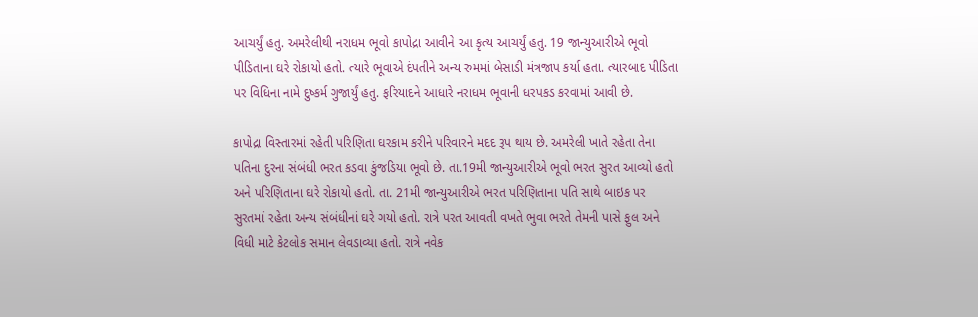આચર્યું હતુ. અમરેલીથી નરાધમ ભૂવો કાપોદ્રા આવીને આ કૃત્ય આચર્યું હતુ. 19 જાન્યુઆરીએ ભૂવો પીડિતાના ઘરે રોકાયો હતો. ત્યારે ભૂવાએ દંપતીને અન્ય રુમમાં બેસાડી મંત્રજાપ કર્યા હતા. ત્યારબાદ પીડિતા પર વિધિના નામે દુષ્કર્મ ગુજાર્યું હતુ. ફરિયાદને આધારે નરાધમ ભૂવાની ધરપકડ કરવામાં આવી છે.

કાપોદ્રા વિસ્તારમાં રહેતી પરિણિતા ઘરકામ કરીને પરિવારને મદદ રૂપ થાય છે. અમરેલી ખાતે રહેતા તેના પતિના દુરના સંબંધી ભરત કડવા કુંજડિયા ભૂવો છે. તા.19મી જાન્યુઆરીએ ભૂવો ભરત સુરત આવ્યો હતો અને પરિણિતાના ઘરે રોકાયો હતો. તા. 21મી જાન્યુઆરીએ ભરત પરિણિતાના પતિ સાથે બાઇક પર સુરતમાં રહેતા અન્ય સંબંધીનાં ઘરે ગયો હતો. રાત્રે પરત આવતી વખતે ભુવા ભરતે તેમની પાસે ફુલ અને વિધી માટે કેટલોક સમાન લેવડાવ્યા હતો. રાત્રે નવેક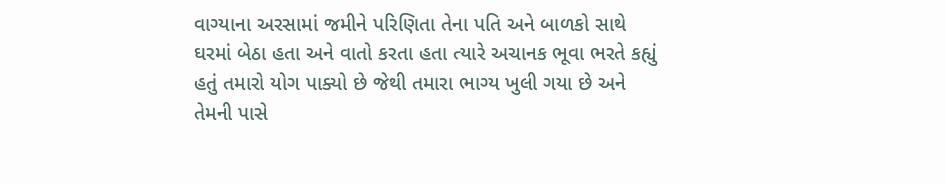વાગ્યાના અરસામાં જમીને પરિણિતા તેના પતિ અને બાળકો સાથે ઘરમાં બેઠા હતા અને વાતો કરતા હતા ત્યારે અચાનક ભૂવા ભરતે કહ્યું હતું તમારો યોગ પાક્યો છે જેથી તમારા ભાગ્ય ખુલી ગયા છે અને તેમની પાસે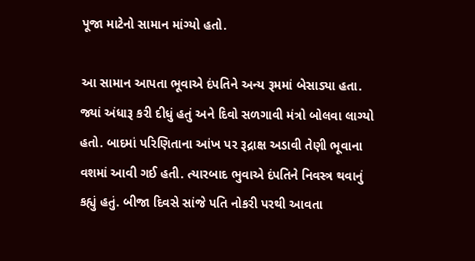પૂજા માટેનો સામાન માંગ્યો હતો.

આ સામાન આપતા ભૂવાએ દંપતિને અન્ય રૂમમાં બેસાડ્યા હતા. જ્યાં અંધારૂ કરી દીધું હતું અને દિવો સળગાવી મંત્રો બોલવા લાગ્યો હતો. બાદમાં પરિણિતાના આંખ પર રૂદ્રાક્ષ અડાવી તેણી ભૂવાના વશમાં આવી ગઈ હતી. ત્યારબાદ ભુવાએ દંપતિને નિવસ્ત્ર થવાનું કહ્યું હતું. બીજા દિવસે સાંજે પતિ નોકરી પરથી આવતા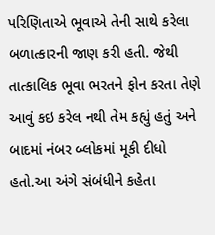પરિણિતાએ ભૂવાએ તેની સાથે કરેલા બળાત્કારની જાણ કરી હતી. જેથી તાત્કાલિક ભૂવા ભરતને ફોન કરતા તેણે આવું કઇ કરેલ નથી તેમ કહ્યું હતું અને બાદમાં નંબર બ્લોકમાં મૂકી દીધો હતો.આ અંગે સંબંધીને કહેતા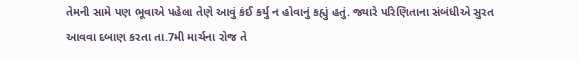તેમની સામે પણ ભૂવાએ પહેલા તેણે આવું કંઈ કર્યુ ન હોવાનું કહ્યું હતું. જ્યારે પરિણિતાના સંબંધીએ સુરત આવવા દબાણ કરતા તા.7મી માર્ચના રોજ તે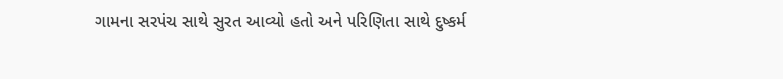ગામના સરપંચ સાથે સુરત આવ્યો હતો અને પરિણિતા સાથે દુષ્કર્મ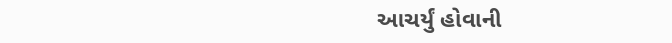આચર્યું હોવાની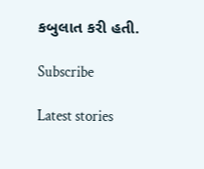કબુલાત કરી હતી.

Subscribe

Latest stories